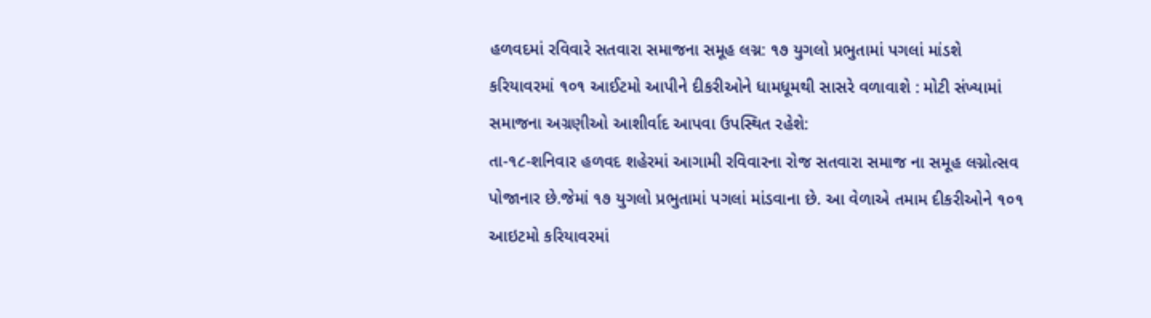હળવદમાં રવિવારે સતવારા સમાજના સમૂહ લગ્ન: ૧૭ યુગલો પ્રભુતામાં પગલાં માંડશે
કરિયાવરમાં ૧૦૧ આઈટમો આપીને દીકરીઓને ધામધૂમથી સાસરે વળાવાશે : મોટી સંખ્યામાં સમાજના અગ્રણીઓ આશીર્વાદ આપવા ઉપસ્થિત રહેશે:
તા-૧૮-શનિવાર હળવદ શહેરમાં આગામી રવિવારના રોજ સતવારા સમાજ ના સમૂહ લગ્નોત્સવ પોજાનાર છે.જેમાં ૧૭ યુગલો પ્રભુતામાં પગલાં માંડવાના છે. આ વેળાએ તમામ દીકરીઓને ૧૦૧ આઇટમો કરિયાવરમાં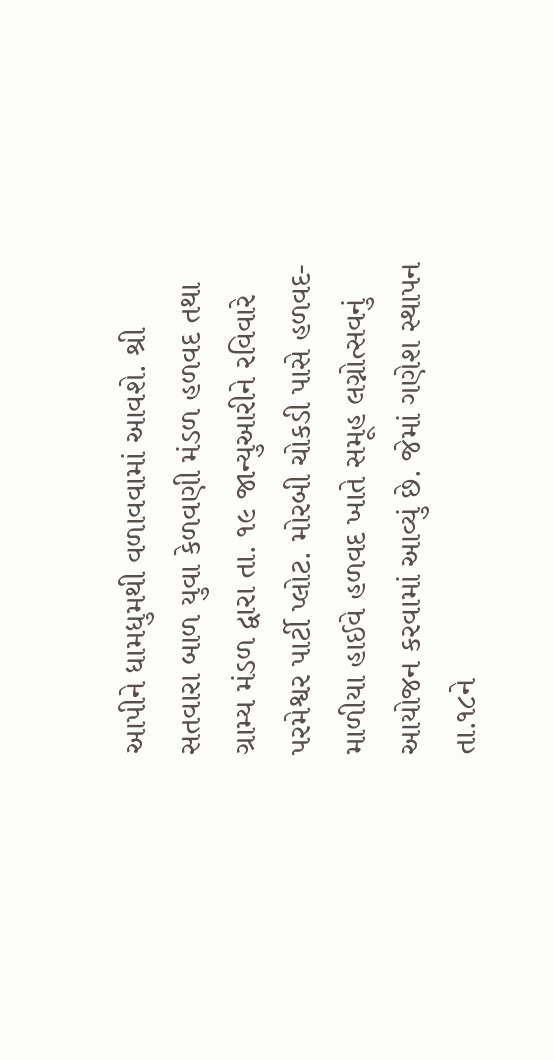આપીને ધામધુમથી વળાવવામાં આવશે. શ્રી સતવારા બાળ યુવા કેળવણી મંડળ હળવદ તથા ગ્રામ્ય મંડળ દ્વારા તા. ૧૯ જાન્યુઆરીને રવિવારે પરમેશ્વર પાર્ટી પ્લોટ. મોરબી ચોકડી પાસે હળવદ- માળીયા હાઈવે હળવદ ખાતે સમૂહ લગ્નોત્સવનું આયોજન કરવામાં આવ્યું છે. જેમાં ગણેશ સ્થાપન તા.૧૮ને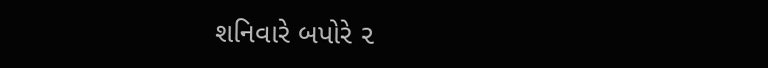શનિવારે બપોરે ૨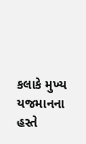કલાકે મુખ્ય યજમાનના હસ્તે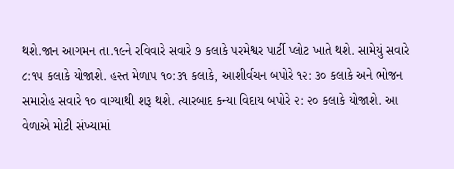થશે.જાન આગમન તા.૧૯ને રવિવારે સવારે ૭ કલાકે પરમેશ્વર પાર્ટી પ્લોટ ખાતે થશે. સામેયું સવારે ૮:૧૫ કલાકે યોજાશે. હસ્ત મેળાપ ૧૦:૩૧ કલાકે, આશીર્વચન બપોરે ૧૨: ૩૦ કલાકે અને ભોજન સમારોહ સવારે ૧૦ વાગ્યાથી શરૂ થશે. ત્યારબાદ કન્યા વિદાય બપોરે ૨: ૨૦ કલાકે યોજાશે. આ વેળાએ મોટી સંખ્યામાં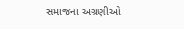સમાજના અગ્રણીઓ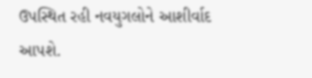ઉપસ્થિત રહી નવયુગલોને આશીર્વાદ આપશે.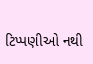ટિપ્પણીઓ નથી